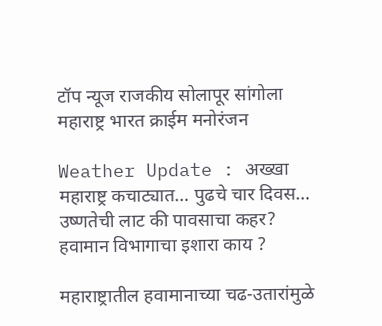टॉप न्यूज राजकीय सोलापूर सांगोला महाराष्ट्र भारत क्राईम मनोरंजन

Weather Update : अख्खा महाराष्ट्र कचाट्यात… पुढचे चार दिवस… उष्णतेची लाट की पावसाचा कहर? हवामान विभागाचा इशारा काय ?

महाराष्ट्रातील हवामानाच्या चढ-उतारांमुळे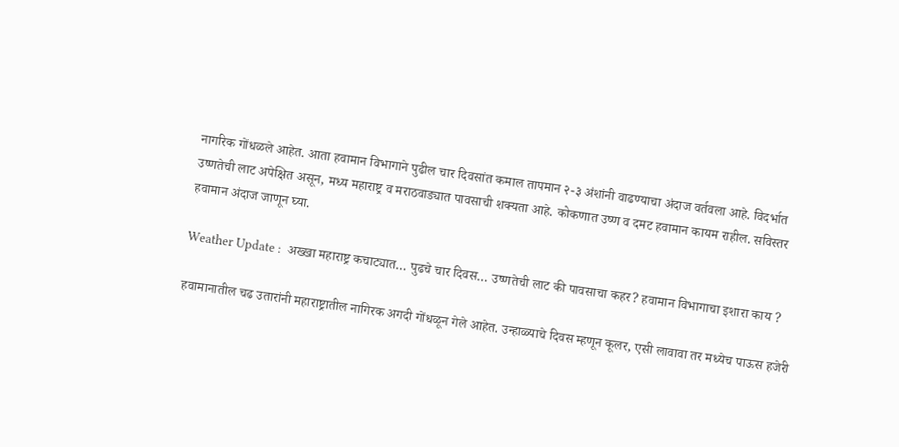नागरिक गोंधळले आहेत. आता हवामान विभागाने पुढील चार दिवसांत कमाल तापमान २-३ अंशांनी वाढण्याचा अंदाज वर्तवला आहे. विदर्भात उष्णतेची लाट अपेक्षित असून, मध्य महाराष्ट्र व मराठवाड्यात पावसाची शक्यता आहे. कोकणात उष्ण व दमट हवामान कायम राहील. सविस्तर हवामान अंदाज जाणून घ्या.

Weather Update :  अख्खा महाराष्ट्र कचाट्यात… पुढचे चार दिवस… उष्णतेची लाट की पावसाचा कहर? हवामान विभागाचा इशारा काय ?

हवामानातील चढ उतारांनी महाराष्ट्रातील नागिरक अगदी गोंधळून गेले आहेत. उन्हाळ्याचे दिवस म्हणून कूलर, एसी लावावा तर मध्येच पाऊस हजेरी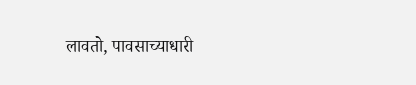लावतो, पावसाच्याधारी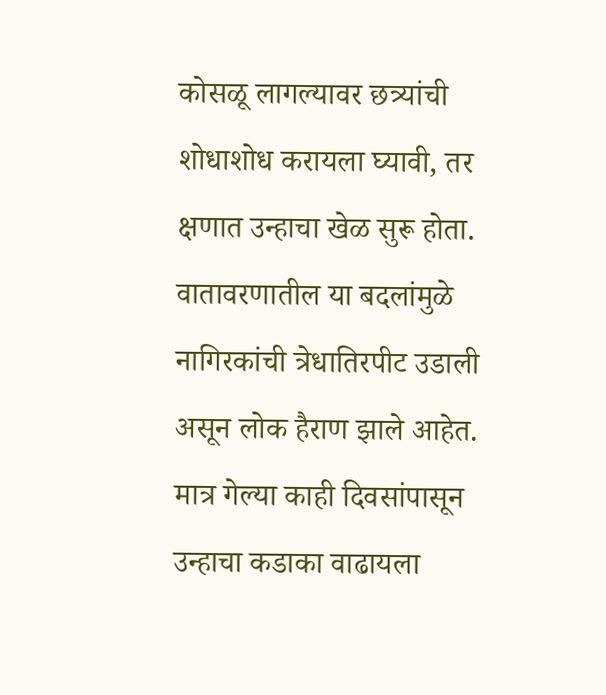कोसळू लागल्यावर छत्र्यांची शोधाशोध करायला घ्यावी, तर क्षणात उन्हाचा खेळ सुरू होता. वातावरणातील या बदलांमुळे नागिरकांची त्रेधातिरपीट उडाली असून लोक हैराण झाले आहेत. मात्र गेल्या काही दिवसांपासून उन्हाचा कडाका वाढायला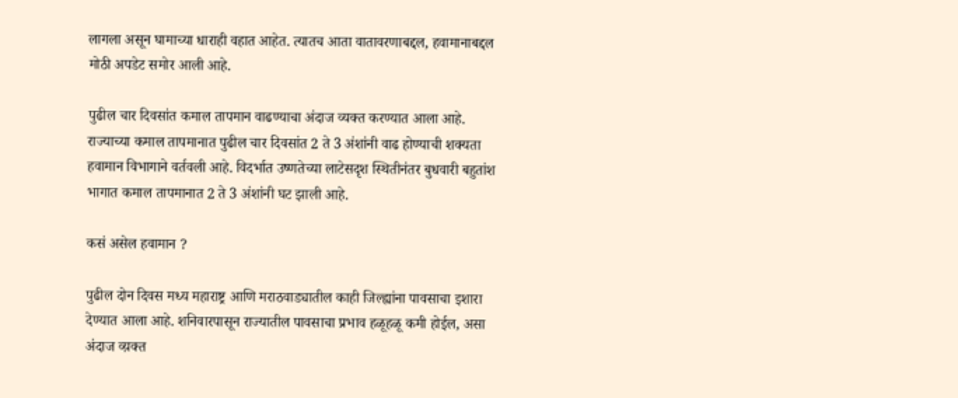लागला असून घामाच्या धाराही वहात आहेत. त्यातच आता वातावरणाबद्दल, हवामानाबद्दल मोठी अपडेट समोर आली आहे.

पुढील चार दिवसांत कमाल तापमान वाढण्याचा अंदाज व्यक्त करण्यात आला आहे. राज्याच्या कमाल तापमानात पुढील चार दिवसांत 2 ते 3 अंशांनी वाढ होण्याची शक्यता हवामान विभागाने वर्तवली आहे. विदर्भात उष्णतेच्या लाटेसदृश स्थितीनंतर बुधवारी बहुतांश भागात कमाल तापमानात 2 ते 3 अंशांनी घट झाली आहे.

कसं असेल हवामान ?

पुढील दोन दिवस मध्य महाराष्ट्र आणि मराठवाड्यातील काही जिल्ह्यांना पावसाचा इशारा देण्यात आला आहे. शनिवारपासून राज्यातील पावसाचा प्रभाव हळूहळू कमी होईल, असा अंदाज व्य़क्त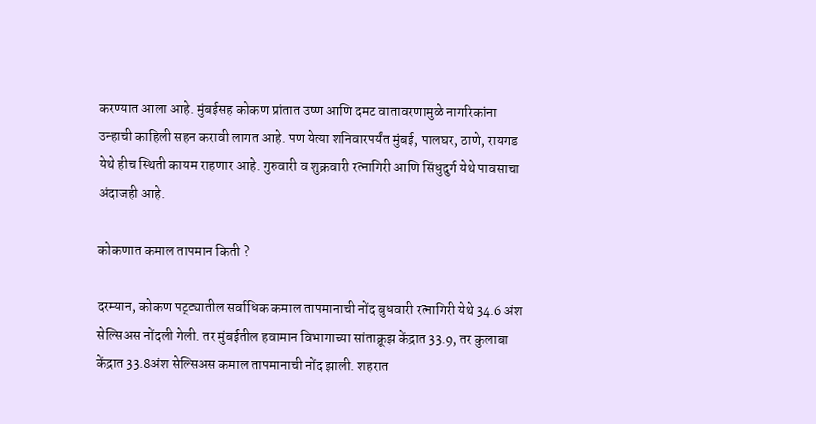करण्यात आला आहे. मुंबईसह कोकण प्रांतात उष्ण आणि दमट वातावरणामुळे नागरिकांना उन्हाची काहिली सहन करावी लागत आहे. पण येत्या शनिवारपर्यंत मुंबई, पालघर, ठाणे, रायगड येथे हीच स्थिती कायम राहणार आहे. गुरुवारी व शुक्रवारी रत्नागिरी आणि सिंधुदुर्ग येथे पावसाचा अंदाजही आहे.

कोकणात कमाल तापमान किती ?

दरम्यान, कोकण पट्ट्यातील सर्वाधिक कमाल तापमानाची नोंद बुधवारी रत्नागिरी येथे 34.6 अंश सेल्सिअस नोंदली गेली. तर मुंबईतील हवामान विभागाच्या सांताक्रूझ केंद्रात 33.9, तर कुलाबा केंद्रात 33.8अंश सेल्सिअस कमाल तापमानाची नोंद झाली. शहरात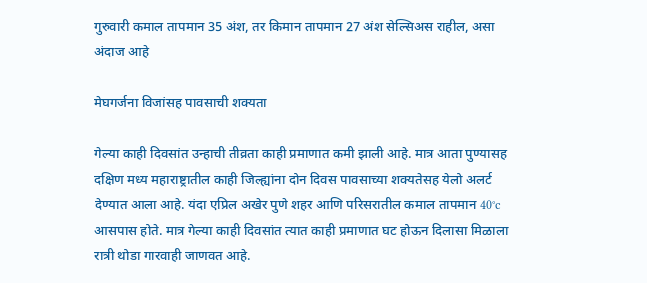गुरुवारी कमाल तापमान 35 अंश, तर किमान तापमान 27 अंश सेल्सिअस राहील, असा अंदाज आहे

मेघगर्जना विजांसह पावसाची शक्यता

गेल्या काही दिवसांत उन्हाची तीव्रता काही प्रमाणात कमी झाली आहे. मात्र आता पुण्यासह दक्षिण मध्य महाराष्ट्रातील काही जिल्ह्यांना दोन दिवस पावसाच्या शक्यतेसह येलो अलर्ट देण्यात आला आहे. यंदा एप्रिल अखेर पुणे शहर आणि परिसरातील कमाल तापमान 40°c आसपास होते. मात्र गेल्या काही दिवसांत त्यात काही प्रमाणात घट होऊन दिलासा मिळाला रात्री थोडा गारवाही जाणवत आहे.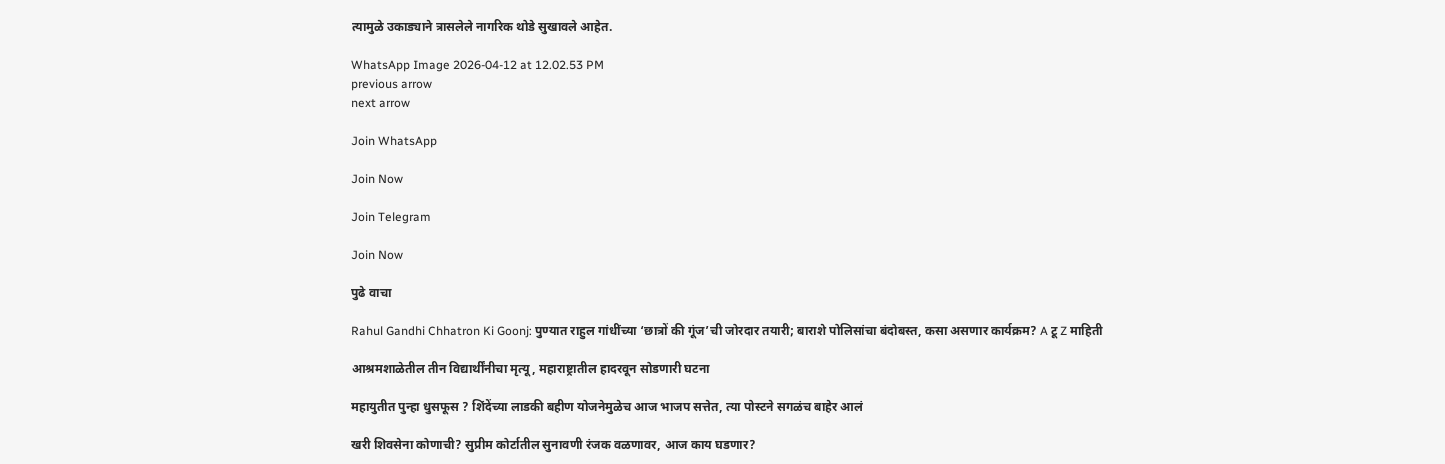त्यामुळे उकाड्याने त्रासलेले नागरिक थोडे सुखावले आहेत.

WhatsApp Image 2026-04-12 at 12.02.53 PM
previous arrow
next arrow

Join WhatsApp

Join Now

Join Telegram

Join Now

पुढे वाचा

Rahul Gandhi Chhatron Ki Goonj: पुण्यात राहुल गांधींच्या ‘छात्रों की गूंज’ची जोरदार तयारी; बाराशे पोलिसांचा बंदोबस्त, कसा असणार कार्यक्रम? A टू Z माहिती

आश्रमशाळेतील तीन विद्यार्थींनीचा मृत्यू, महाराष्ट्रातील हादरवून सोडणारी घटना

महायुतीत पुन्हा धुसफूस ? शिंदेंच्या लाडकी बहीण योजनेमुळेच आज भाजप सत्तेत, त्या पोस्टने सगळंच बाहेर आलं

खरी शिवसेना कोणाची? सुप्रीम कोर्टातील सुनावणी रंजक वळणावर, आज काय घडणार?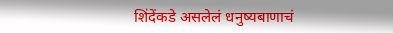शिंदेंकडे असलेलं धनुष्यबाणाचं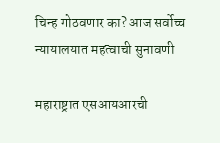चिन्ह गोठवणार का? आज सर्वोच्च न्यायालयात महत्वाची सुनावणी

महाराष्ट्रात एसआयआरची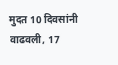मुदत 10 दिवसांनी वाढवली, 17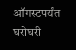ऑगस्टपर्यंत घरोघरी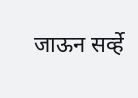जाऊन सर्व्हे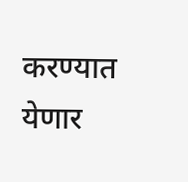करण्यात येणार